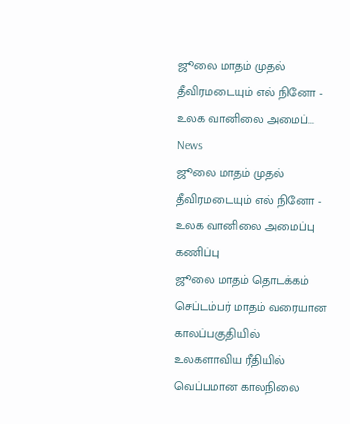ஜூலை மாதம் முதல் தீவிரமடையும் எல் நினோ - உலக வானிலை அமைப்...
News
ஜூலை மாதம் முதல் தீவிரமடையும் எல் நினோ - உலக வானிலை அமைப்பு கணிப்பு
ஜூலை மாதம் தொடக்கம் செப்டம்பர் மாதம் வரையான காலப்பகுதியில்
உலகளாவிய ரீதியில் வெப்பமான காலநிலை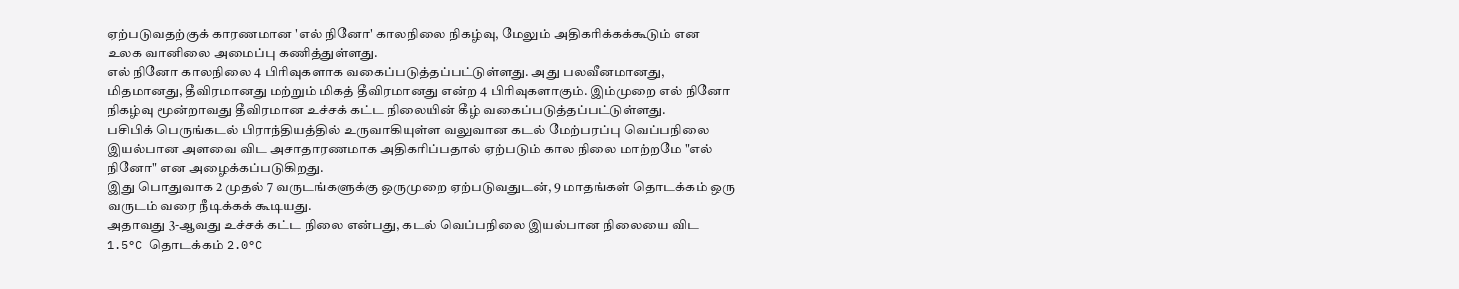ஏற்படுவதற்குக் காரணமான 'எல் நினோ' காலநிலை நிகழ்வு, மேலும் அதிகரிக்கக்கூடும் என உலக வானிலை அமைப்பு கணித்துள்ளது.
எல் நினோ காலநிலை 4 பிரிவுகளாக வகைப்படுத்தப்பட்டுள்ளது. அது பலவீனமானது, மிதமானது, தீவிரமானது மற்றும் மிகத் தீவிரமானது என்ற 4 பிரிவுகளாகும். இம்முறை எல் நினோ நிகழ்வு மூன்றாவது தீவிரமான உச்சக் கட்ட நிலையின் கீழ் வகைப்படுத்தப்பட்டுள்ளது.
பசிபிக் பெருங்கடல் பிராந்தியத்தில் உருவாகியுள்ள வலுவான கடல் மேற்பரப்பு வெப்பநிலை இயல்பான அளவை விட அசாதாரணமாக அதிகரிப்பதால் ஏற்படும் கால நிலை மாற்றமே "எல் நினோ" என அழைக்கப்படுகிறது.
இது பொதுவாக 2 முதல் 7 வருடங்களுக்கு ஒருமுறை ஏற்படுவதுடன், 9 மாதங்கள் தொடக்கம் ஒரு வருடம் வரை நீடிக்கக் கூடியது.
அதாவது 3-ஆவது உச்சக் கட்ட நிலை என்பது, கடல் வெப்பநிலை இயல்பான நிலையை விட 1.5°C தொடக்கம் 2.0°C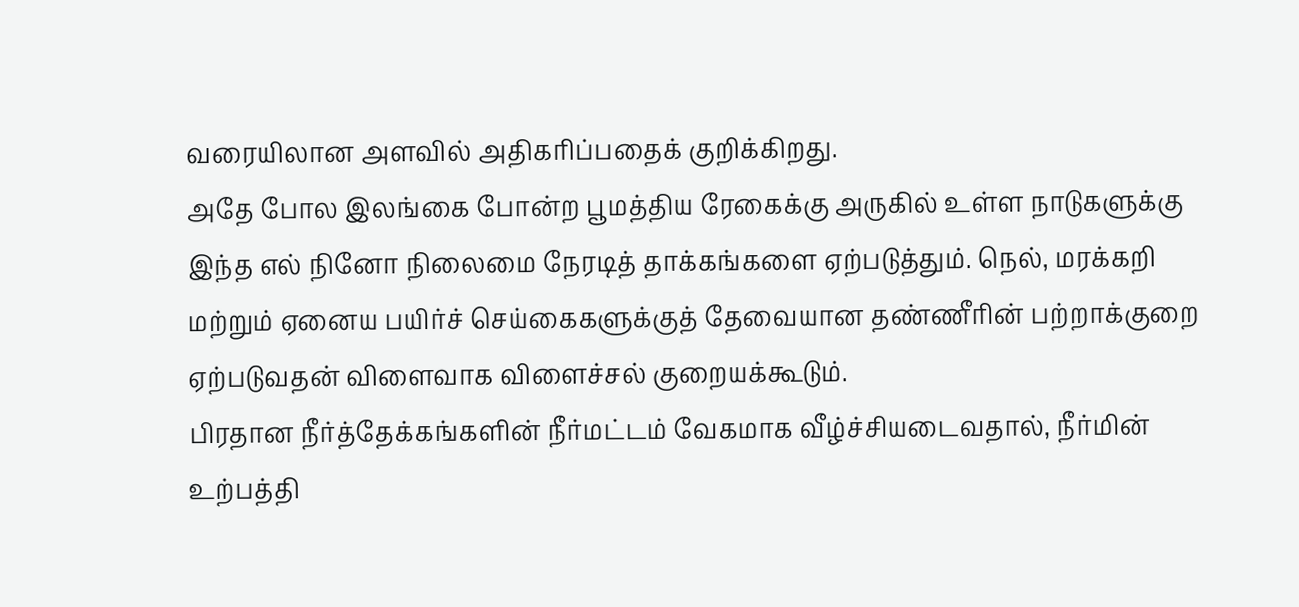வரையிலான அளவில் அதிகரிப்பதைக் குறிக்கிறது.
அதே போல இலங்கை போன்ற பூமத்திய ரேகைக்கு அருகில் உள்ள நாடுகளுக்கு இந்த எல் நினோ நிலைமை நேரடித் தாக்கங்களை ஏற்படுத்தும். நெல், மரக்கறி மற்றும் ஏனைய பயிர்ச் செய்கைகளுக்குத் தேவையான தண்ணீரின் பற்றாக்குறை ஏற்படுவதன் விளைவாக விளைச்சல் குறையக்கூடும்.
பிரதான நீர்த்தேக்கங்களின் நீர்மட்டம் வேகமாக வீழ்ச்சியடைவதால், நீர்மின் உற்பத்தி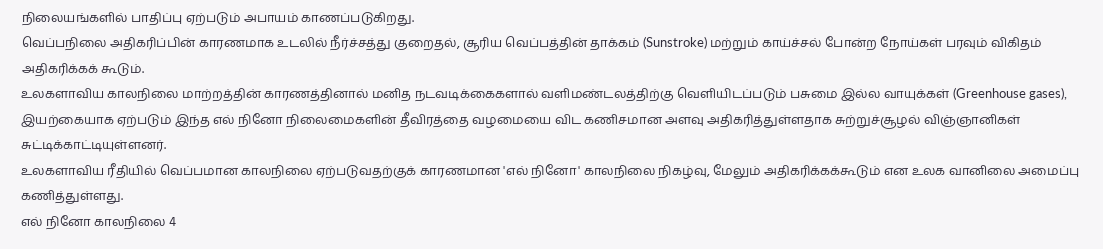நிலையங்களில் பாதிப்பு ஏற்படும் அபாயம் காணப்படுகிறது.
வெப்பநிலை அதிகரிப்பின் காரணமாக உடலில் நீர்ச்சத்து குறைதல், சூரிய வெப்பத்தின் தாக்கம் (Sunstroke) மற்றும் காய்ச்சல் போன்ற நோய்கள் பரவும் விகிதம் அதிகரிக்கக் கூடும்.
உலகளாவிய காலநிலை மாற்றத்தின் காரணத்தினால் மனித நடவடிக்கைகளால் வளிமண்டலத்திற்கு வெளியிடப்படும் பசுமை இல்ல வாயுக்கள் (Greenhouse gases), இயற்கையாக ஏற்படும் இந்த எல் நினோ நிலைமைகளின் தீவிரத்தை வழமையை விட கணிசமான அளவு அதிகரித்துள்ளதாக சுற்றுச்சூழல் விஞ்ஞானிகள் சுட்டிக்காட்டியுள்ளனர்.
உலகளாவிய ரீதியில் வெப்பமான காலநிலை ஏற்படுவதற்குக் காரணமான 'எல் நினோ' காலநிலை நிகழ்வு, மேலும் அதிகரிக்கக்கூடும் என உலக வானிலை அமைப்பு கணித்துள்ளது.
எல் நினோ காலநிலை 4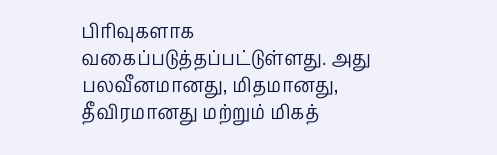பிரிவுகளாக வகைப்படுத்தப்பட்டுள்ளது. அது பலவீனமானது, மிதமானது, தீவிரமானது மற்றும் மிகத்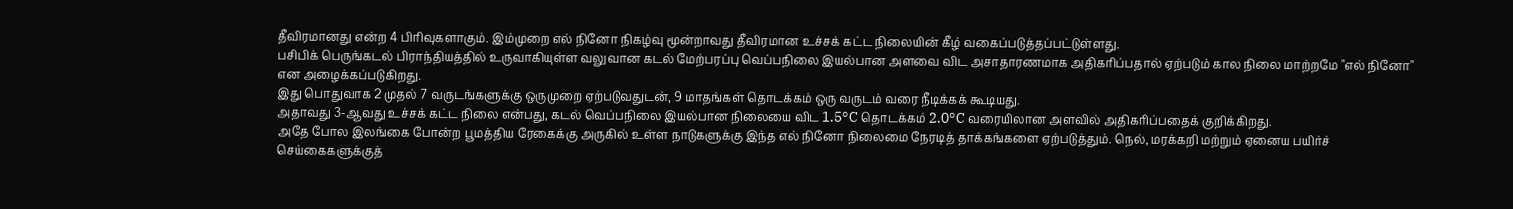தீவிரமானது என்ற 4 பிரிவுகளாகும். இம்முறை எல் நினோ நிகழ்வு மூன்றாவது தீவிரமான உச்சக் கட்ட நிலையின் கீழ் வகைப்படுத்தப்பட்டுள்ளது.
பசிபிக் பெருங்கடல் பிராந்தியத்தில் உருவாகியுள்ள வலுவான கடல் மேற்பரப்பு வெப்பநிலை இயல்பான அளவை விட அசாதாரணமாக அதிகரிப்பதால் ஏற்படும் கால நிலை மாற்றமே "எல் நினோ" என அழைக்கப்படுகிறது.
இது பொதுவாக 2 முதல் 7 வருடங்களுக்கு ஒருமுறை ஏற்படுவதுடன், 9 மாதங்கள் தொடக்கம் ஒரு வருடம் வரை நீடிக்கக் கூடியது.
அதாவது 3-ஆவது உச்சக் கட்ட நிலை என்பது, கடல் வெப்பநிலை இயல்பான நிலையை விட 1.5°C தொடக்கம் 2.0°C வரையிலான அளவில் அதிகரிப்பதைக் குறிக்கிறது.
அதே போல இலங்கை போன்ற பூமத்திய ரேகைக்கு அருகில் உள்ள நாடுகளுக்கு இந்த எல் நினோ நிலைமை நேரடித் தாக்கங்களை ஏற்படுத்தும். நெல், மரக்கறி மற்றும் ஏனைய பயிர்ச் செய்கைகளுக்குத்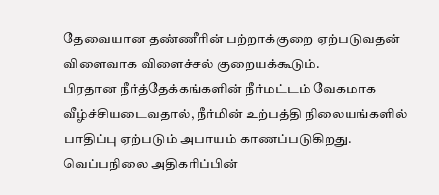தேவையான தண்ணீரின் பற்றாக்குறை ஏற்படுவதன் விளைவாக விளைச்சல் குறையக்கூடும்.
பிரதான நீர்த்தேக்கங்களின் நீர்மட்டம் வேகமாக வீழ்ச்சியடைவதால், நீர்மின் உற்பத்தி நிலையங்களில் பாதிப்பு ஏற்படும் அபாயம் காணப்படுகிறது.
வெப்பநிலை அதிகரிப்பின்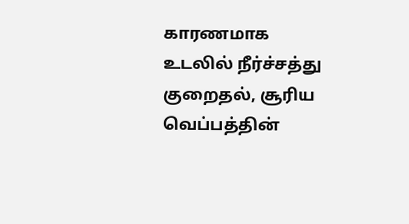காரணமாக உடலில் நீர்ச்சத்து குறைதல், சூரிய வெப்பத்தின்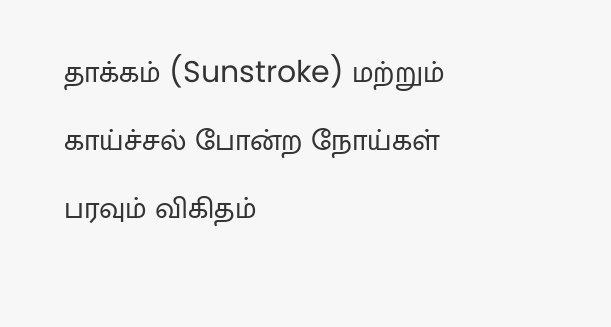தாக்கம் (Sunstroke) மற்றும் காய்ச்சல் போன்ற நோய்கள் பரவும் விகிதம்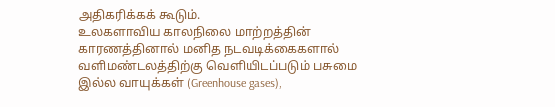அதிகரிக்கக் கூடும்.
உலகளாவிய காலநிலை மாற்றத்தின் காரணத்தினால் மனித நடவடிக்கைகளால் வளிமண்டலத்திற்கு வெளியிடப்படும் பசுமை இல்ல வாயுக்கள் (Greenhouse gases),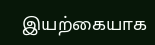இயற்கையாக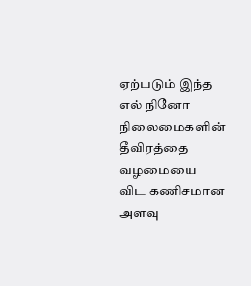ஏற்படும் இந்த எல் நினோ நிலைமைகளின் தீவிரத்தை வழமையை விட கணிசமான அளவு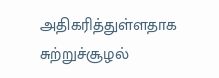அதிகரித்துள்ளதாக சுற்றுச்சூழல்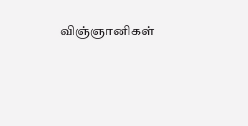விஞ்ஞானிகள்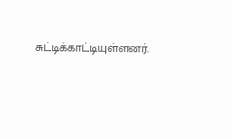சுட்டிக்காட்டியுள்ளனர்.